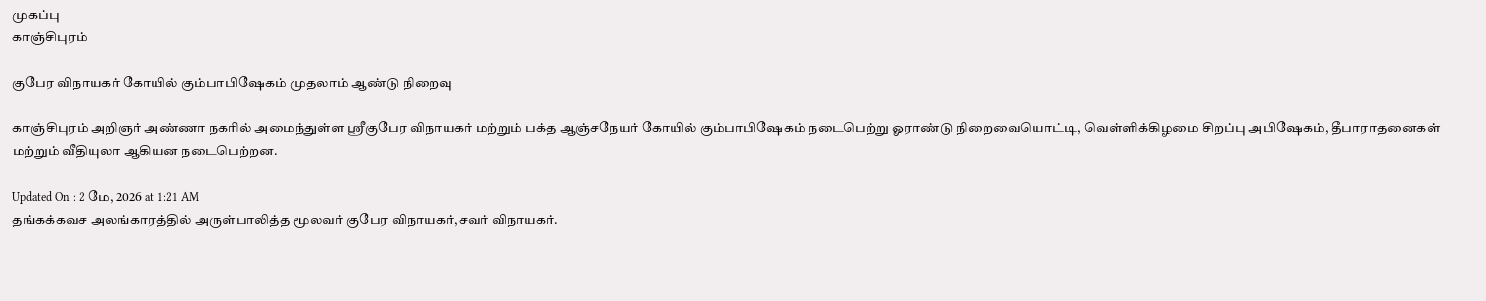முகப்பு
காஞ்சிபுரம்

குபேர விநாயகர் கோயில் கும்பாபிஷேகம் முதலாம் ஆண்டு நிறைவு

காஞ்சிபுரம் அறிஞர் அண்ணா நகரில் அமைந்துள்ள ஸ்ரீகுபேர விநாயகர் மற்றும் பக்த ஆஞ்சநேயர் கோயில் கும்பாபிஷேகம் நடைபெற்று ஓராண்டு நிறைவையொட்டி, வெள்ளிக்கிழமை சிறப்பு அபிஷேகம், தீபாராதனைகள் மற்றும் வீதியுலா ஆகியன நடைபெற்றன.

Updated On : 2 மே, 2026 at 1:21 AM
தங்கக்கவச அலங்காரத்தில் அருள்பாலித்த மூலவர் குபேர விநாயகர்,சவர் விநாயகர்.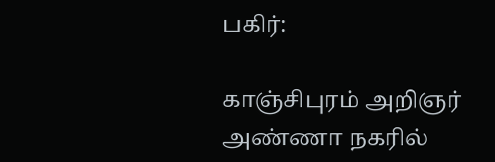பகிர்:

காஞ்சிபுரம் அறிஞர் அண்ணா நகரில்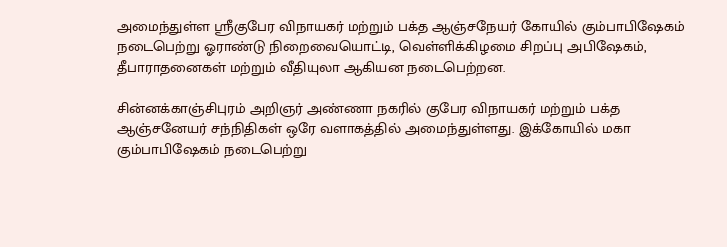அமைந்துள்ள ஸ்ரீகுபேர விநாயகர் மற்றும் பக்த ஆஞ்சநேயர் கோயில் கும்பாபிஷேகம் நடைபெற்று ஓராண்டு நிறைவையொட்டி, வெள்ளிக்கிழமை சிறப்பு அபிஷேகம், தீபாராதனைகள் மற்றும் வீதியுலா ஆகியன நடைபெற்றன.

சின்னக்காஞ்சிபுரம் அறிஞர் அண்ணா நகரில் குபேர விநாயகர் மற்றும் பக்த ஆஞ்சனேயர் சந்நிதிகள் ஒரே வளாகத்தில் அமைந்துள்ளது. இக்கோயில் மகா கும்பாபிஷேகம் நடைபெற்று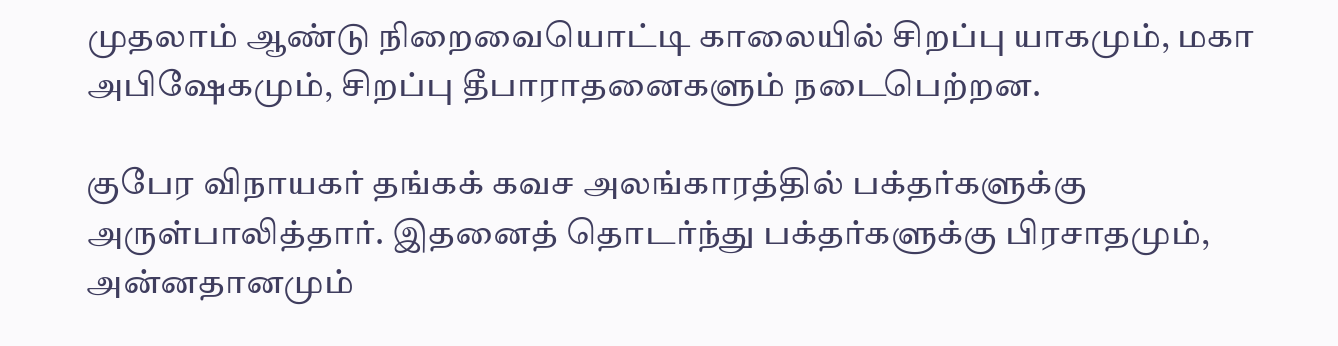முதலாம் ஆண்டு நிறைவையொட்டி காலையில் சிறப்பு யாகமும், மகா அபிஷேகமும், சிறப்பு தீபாராதனைகளும் நடைபெற்றன.

குபேர விநாயகர் தங்கக் கவச அலங்காரத்தில் பக்தர்களுக்கு அருள்பாலித்தார். இதனைத் தொடர்ந்து பக்தர்களுக்கு பிரசாதமும், அன்னதானமும்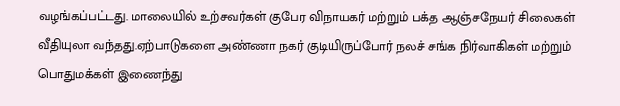வழங்கப்பட்டது. மாலையில் உற்சவர்கள் குபேர விநாயகர் மற்றும் பக்த ஆஞ்சநேயர் சிலைகள் வீதியுலா வந்தது.ஏற்பாடுகளை அண்ணா நகர் குடியிருப்போர் நலச் சங்க நிர்வாகிகள் மற்றும் பொதுமக்கள் இணைந்து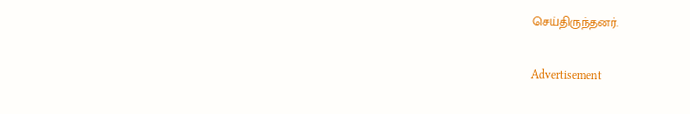செய்திருந்தனர்.

Advertisement